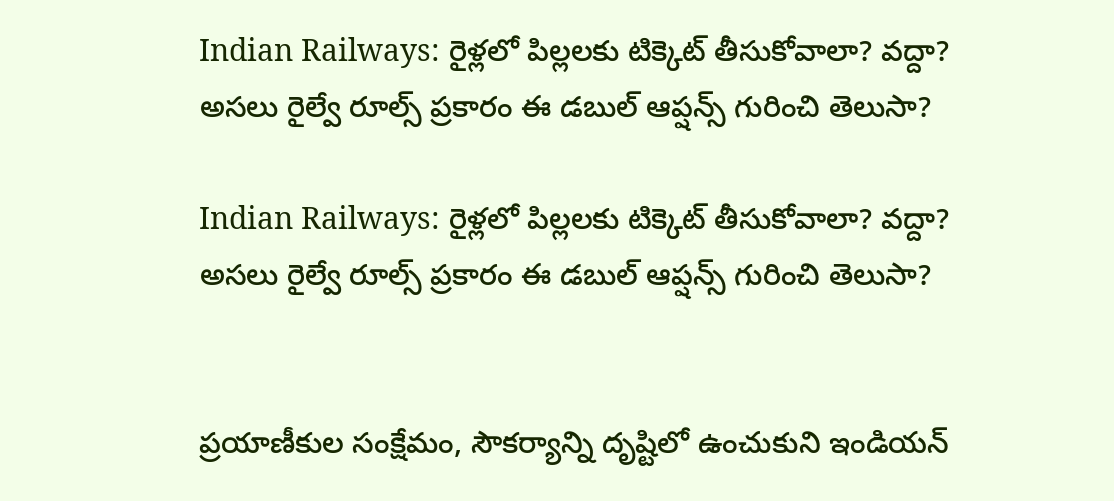Indian Railways: రైళ్లలో పిల్లలకు టిక్కెట్‌ తీసుకోవాలా? వద్దా? అసలు రైల్వే రూల్స్‌ ప్రకారం ఈ డబుల్‌ ఆప్షన్స్‌ గురించి తెలుసా?

Indian Railways: రైళ్లలో పిల్లలకు టిక్కెట్‌ తీసుకోవాలా? వద్దా? అసలు రైల్వే రూల్స్‌ ప్రకారం ఈ డబుల్‌ ఆప్షన్స్‌ గురించి తెలుసా?


ప్రయాణీకుల సంక్షేమం, సౌకర్యాన్ని దృష్టిలో ఉంచుకుని ఇండియన్‌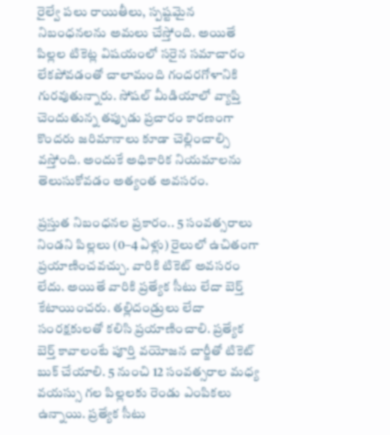రైల్వే పలు రాయితీలు, స్పష్టమైన నిబంధనలను అమలు చేస్తోంది. అయితే పిల్లల టికెట్ల విషయంలో సరైన సమాచారం లేకపోవడంతో చాలామంది గందరగోళానికి గురవుతున్నారు. సోషల్ మీడియాలో వ్యాప్తి చెందుతున్న తప్పుడు ప్రచారం కారణంగా కొందరు జరిమానాలు కూడా చెల్లించాల్సి వస్తోంది. అందుకే అధికారిక నియమాలను తెలుసుకోవడం అత్యంత అవసరం.

ప్రస్తుత నిబంధనల ప్రకారం.. 5 సంవత్సరాలు నిండని పిల్లలు (0–4 ఏళ్లు) రైలులో ఉచితంగా ప్రయాణించవచ్చు. వారికి టికెట్ అవసరం లేదు. అయితే వారికి ప్రత్యేక సీటు లేదా బెర్త్ కేటాయించరు. తల్లిదండ్రులు లేదా సంరక్షకులతో కలిసి ప్రయాణించాలి. ప్రత్యేక బెర్త్ కావాలంటే పూర్తి వయోజన చార్జీతో టికెట్ బుక్ చేయాలి. 5 నుంచి 12 సంవత్సరాల మధ్య వయస్సు గల పిల్లలకు రెండు ఎంపికలు ఉన్నాయి. ప్రత్యేక సీటు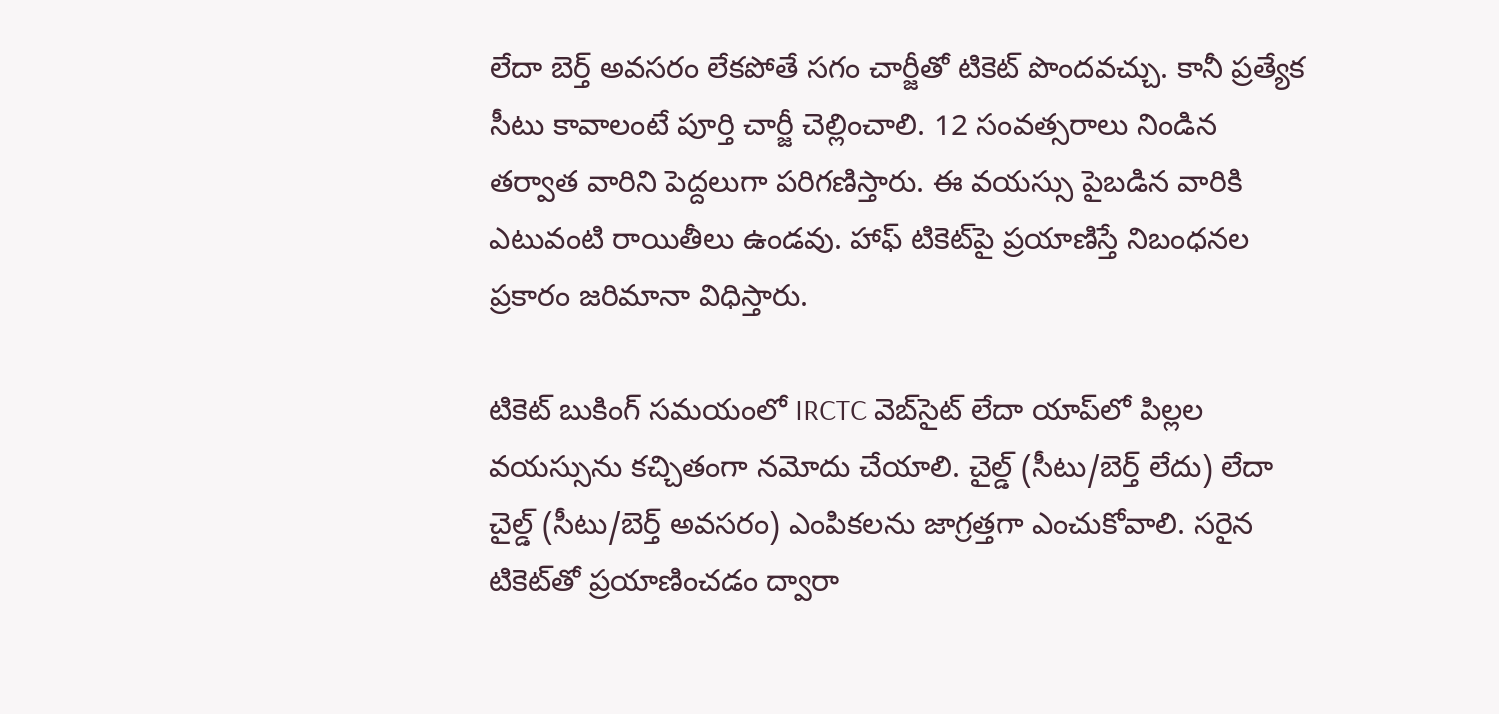లేదా బెర్త్ అవసరం లేకపోతే సగం చార్జీతో టికెట్ పొందవచ్చు. కానీ ప్రత్యేక సీటు కావాలంటే పూర్తి చార్జీ చెల్లించాలి. 12 సంవత్సరాలు నిండిన తర్వాత వారిని పెద్దలుగా పరిగణిస్తారు. ఈ వయస్సు పైబడిన వారికి ఎటువంటి రాయితీలు ఉండవు. హాఫ్ టికెట్‌పై ప్రయాణిస్తే నిబంధనల ప్రకారం జరిమానా విధిస్తారు.

టికెట్ బుకింగ్ సమయంలో IRCTC వెబ్‌సైట్ లేదా యాప్‌లో పిల్లల వయస్సును కచ్చితంగా నమోదు చేయాలి. చైల్డ్ (సీటు/బెర్త్ లేదు) లేదా చైల్డ్ (సీటు/బెర్త్ అవసరం) ఎంపికలను జాగ్రత్తగా ఎంచుకోవాలి. సరైన టికెట్‌తో ప్రయాణించడం ద్వారా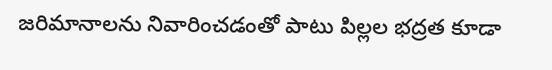జరిమానాలను నివారించడంతో పాటు పిల్లల భద్రత కూడా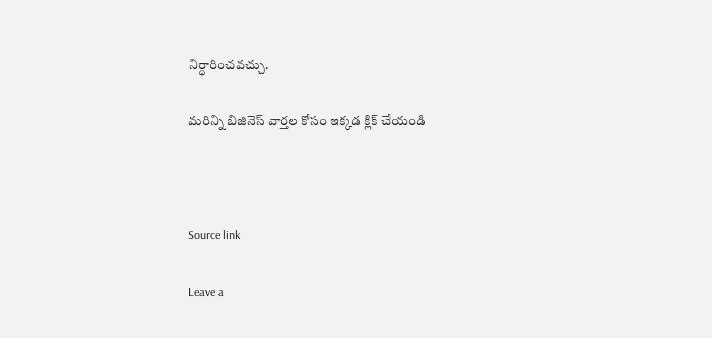నిర్ధారించవచ్చు.

మరిన్ని బిజినెస్‌ వార్తల కోసం ఇక్కడ క్లిక్‌ చేయండి



Source link

Leave a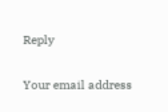Reply

Your email address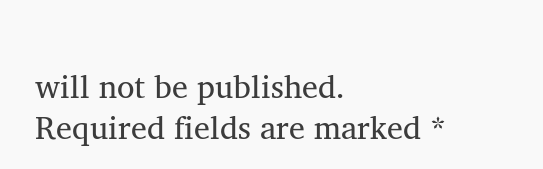will not be published. Required fields are marked *